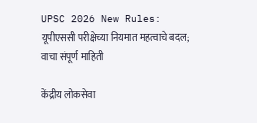UPSC 2026 New Rules: यूपीएससी परीक्षेच्या नियमात महत्वाचे बदल; वाचा संपूर्ण माहिती

केंद्रीय लोकसेवा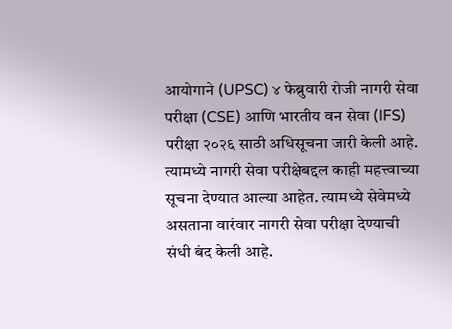आयोगाने (UPSC) ४ फेब्रुवारी रोजी नागरी सेवा परीक्षा (CSE) आणि भारतीय वन सेवा (IFS) परीक्षा २०२६ साठी अधिसूचना जारी केली आहे. त्यामध्ये नागरी सेवा परीक्षेबद्दल काही महत्त्वाच्या सूचना देण्यात आल्या आहेत. त्यामध्ये सेवेमध्ये असताना वारंवार नागरी सेवा परीक्षा देण्याची संधी बंद केली आहे.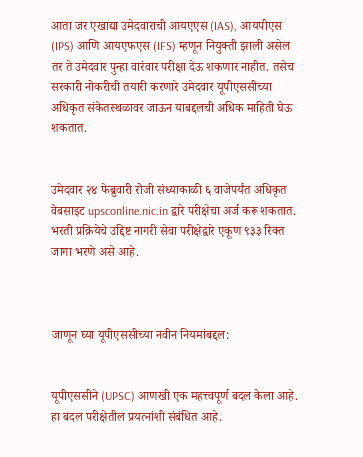आता जर एखाद्या उमेदवाराची आयएएस (IAS), आयपीएस (IPS) आणि आयएफएस (IFS) म्हणून नियुक्ती झाली असेल तर ते उमेदवार पुन्हा वारंवार परीक्षा देऊ शकणार नाहीत. तसेच सरकारी नोकरीची तयारी करणारे उमेदवार यूपीएससीच्या अधिकृत संकेतस्थळावर जाऊन याबद्दलची अधिक माहिती घेऊ शकतात.


उमेदवार २४ फेब्रुवारी रोजी संध्याकाळी ६ वाजेपर्यंत अधिकृत वेबसाइट upsconline.nic.in द्वारे परीक्षेचा अर्ज करू शकतात. भरती प्रक्रियेचे उद्दिष्ट नागरी सेवा परीक्षेद्वारे एकूण ९३३ रिक्त जागा भरणे असे आहे.



जाणून घ्या यूपीएससीच्या नवीन नियमांबद्दल:


यूपीएससीने (UPSC) आणखी एक महत्त्वपूर्ण बदल केला आहे. हा बदल परीक्षेतील प्रयत्नांशी संबंधित आहे.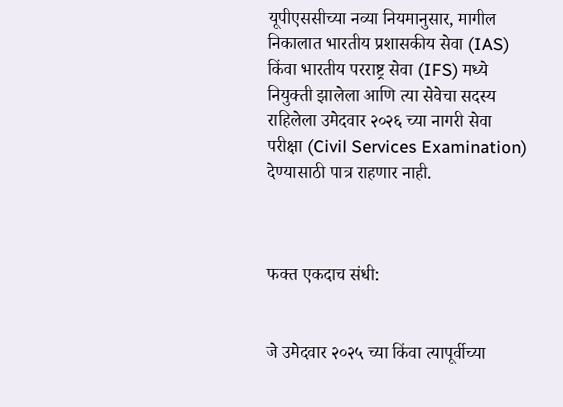यूपीएससीच्या नव्या नियमानुसार, मागील निकालात भारतीय प्रशासकीय सेवा (IAS) किंवा भारतीय परराष्ट्र सेवा (IFS) मध्ये नियुक्ती झालेला आणि त्या सेवेचा सदस्य राहिलेला उमेदवार २०२६ च्या नागरी सेवा परीक्षा (Civil Services Examination) देण्यासाठी पात्र राहणार नाही.



फक्त एकदाच संधी:


जे उमेदवार २०२५ च्या किंवा त्यापूर्वीच्या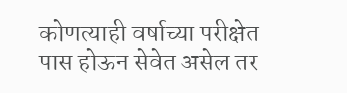कोणत्याही वर्षाच्या परीक्षेत पास होऊन सेवेत असेल तर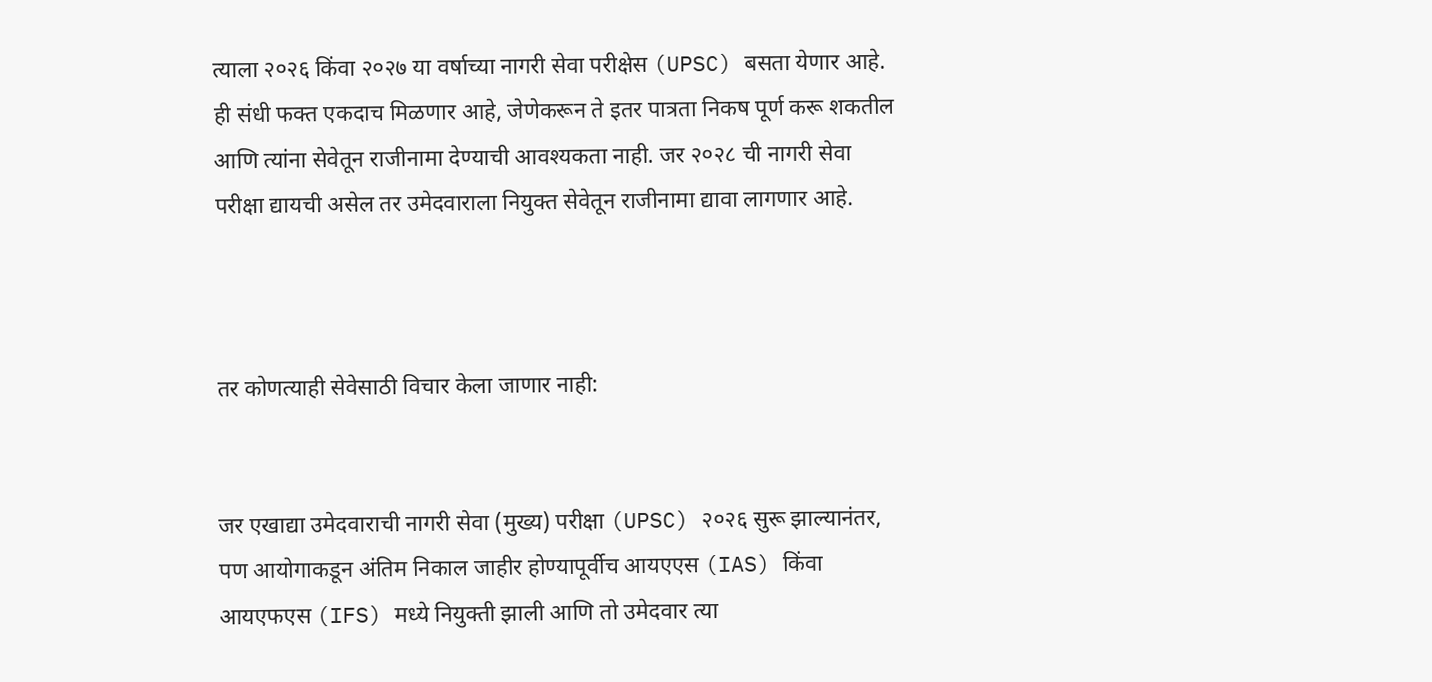त्याला २०२६ किंवा २०२७ या वर्षाच्या नागरी सेवा परीक्षेस (UPSC) बसता येणार आहे. ही संधी फक्त एकदाच मिळणार आहे, जेणेकरून ते इतर पात्रता निकष पूर्ण करू शकतील आणि त्यांना सेवेतून राजीनामा देण्याची आवश्यकता नाही. जर २०२८ ची नागरी सेवा परीक्षा द्यायची असेल तर उमेदवाराला नियुक्त सेवेतून राजीनामा द्यावा लागणार आहे.



तर कोणत्याही सेवेसाठी विचार केला जाणार नाही:


जर एखाद्या उमेदवाराची नागरी सेवा (मुख्य) परीक्षा (UPSC) २०२६ सुरू झाल्यानंतर, पण आयोगाकडून अंतिम निकाल जाहीर होण्यापूर्वीच आयएएस (IAS) किंवा आयएफएस (IFS) मध्ये नियुक्ती झाली आणि तो उमेदवार त्या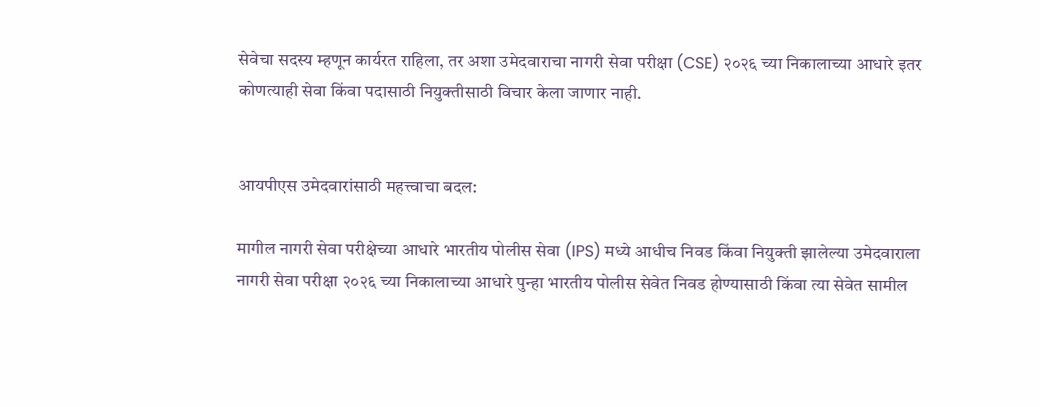सेवेचा सदस्य म्हणून कार्यरत राहिला, तर अशा उमेदवाराचा नागरी सेवा परीक्षा (CSE) २०२६ च्या निकालाच्या आधारे इतर कोणत्याही सेवा किंवा पदासाठी नियुक्तीसाठी विचार केला जाणार नाही.


आयपीएस उमेदवारांसाठी महत्त्वाचा बदल:

मागील नागरी सेवा परीक्षेच्या आधारे भारतीय पोलीस सेवा (IPS) मध्ये आधीच निवड किंवा नियुक्ती झालेल्या उमेदवाराला नागरी सेवा परीक्षा २०२६ च्या निकालाच्या आधारे पुन्हा भारतीय पोलीस सेवेत निवड होण्यासाठी किंवा त्या सेवेत सामील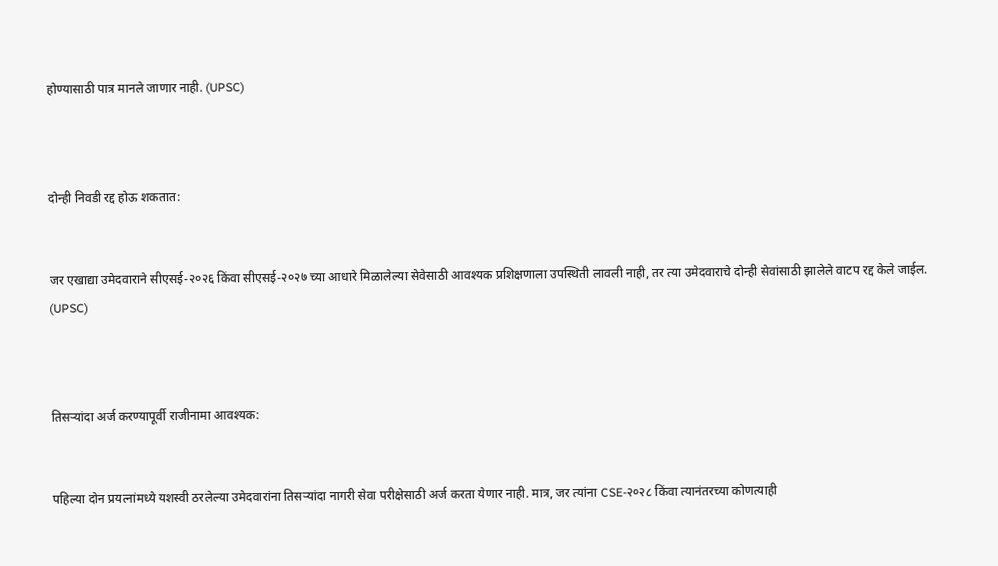होण्यासाठी पात्र मानले जाणार नाही. (UPSC)



दोन्ही निवडी रद्द होऊ शकतात:


जर एखाद्या उमेदवाराने सीएसई-२०२६ किंवा सीएसई-२०२७ च्या आधारे मिळालेल्या सेवेसाठी आवश्यक प्रशिक्षणाला उपस्थिती लावली नाही, तर त्या उमेदवाराचे दोन्ही सेवांसाठी झालेले वाटप रद्द केले जाईल. (UPSC)



तिसऱ्यांदा अर्ज करण्यापूर्वी राजीनामा आवश्यक:


पहिल्या दोन प्रयत्नांमध्ये यशस्वी ठरलेल्या उमेदवारांना तिसऱ्यांदा नागरी सेवा परीक्षेसाठी अर्ज करता येणार नाही. मात्र, जर त्यांना CSE-२०२८ किंवा त्यानंतरच्या कोणत्याही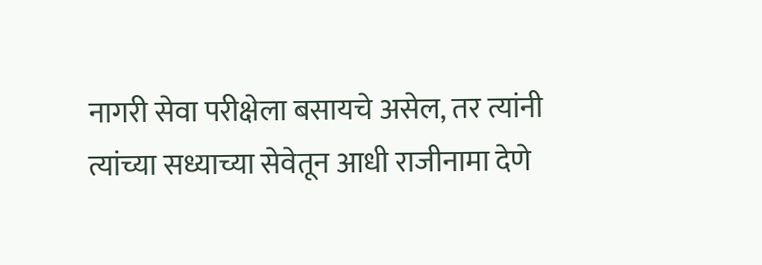नागरी सेवा परीक्षेला बसायचे असेल, तर त्यांनी त्यांच्या सध्याच्या सेवेतून आधी राजीनामा देणे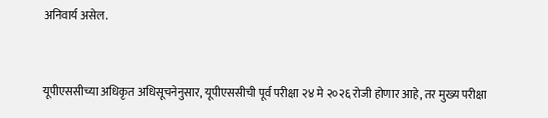अनिवार्य असेल.


यूपीएससीच्या अधिकृत अधिसूचनेनुसार, यूपीएससीची पूर्व परीक्षा २४ मे २०२६ रोजी होणार आहे, तर मुख्य परीक्षा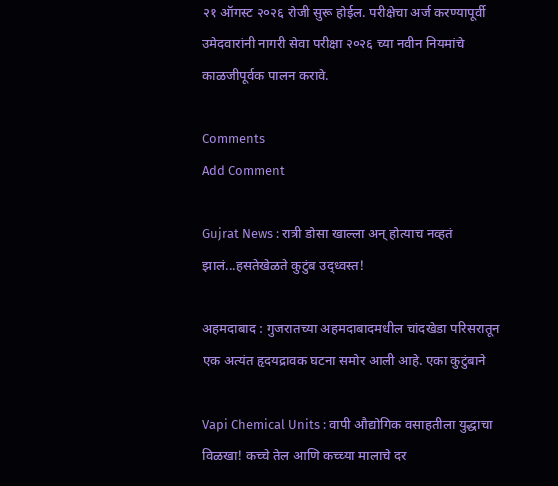२१ ऑगस्ट २०२६ रोजी सुरू होईल. परीक्षेचा अर्ज करण्यापूर्वी उमेदवारांनी नागरी सेवा परीक्षा २०२६ च्या नवीन नियमांचे काळजीपूर्वक पालन करावे.

Comments
Add Comment

Gujrat News : रात्री डोसा खाल्ला अन् होत्याच नव्हतं झालं...हसतेखेळते कुटुंब उद्ध्वस्त!

अहमदाबाद : गुजरातच्या अहमदाबादमधील चांदखेडा परिसरातून एक अत्यंत हृदयद्रावक घटना समोर आली आहे. एका कुटुंबाने

Vapi Chemical Units : वापी औद्योगिक वसाहतीला युद्धाचा विळखा! कच्चे तेल आणि कच्च्या मालाचे दर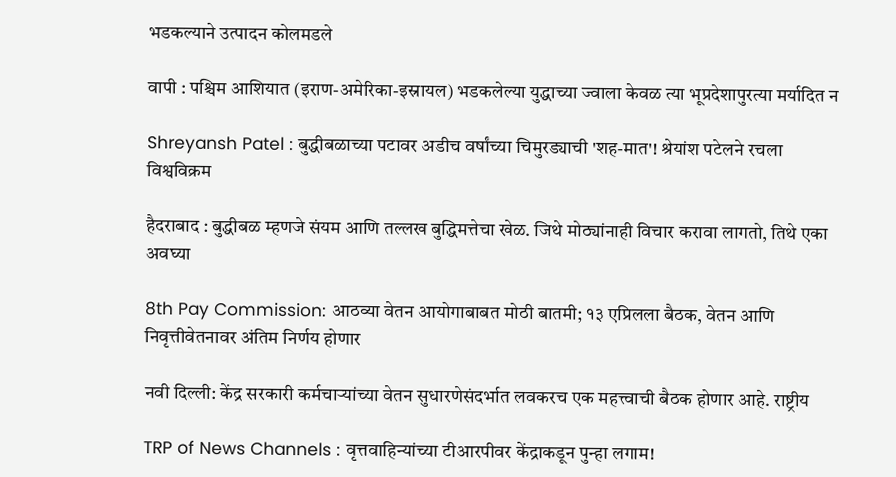भडकल्याने उत्पादन कोलमडले

वापी : पश्चिम आशियात (इराण-अमेरिका-इस्रायल) भडकलेल्या युद्धाच्या ज्वाला केवळ त्या भूप्रदेशापुरत्या मर्यादित न

Shreyansh Patel : बुद्धीबळाच्या पटावर अडीच वर्षांच्या चिमुरड्याची 'शह-मात'! श्रेयांश पटेलने रचला विश्वविक्रम

हैदराबाद : बुद्धीबळ म्हणजे संयम आणि तल्लख बुद्धिमत्तेचा खेळ. जिथे मोठ्यांनाही विचार करावा लागतो, तिथे एका अवघ्या

8th Pay Commission: आठव्या वेतन आयोगाबाबत मोठी बातमी; १३ एप्रिलला बैठक, वेतन आणि निवृत्तीवेतनावर अंतिम निर्णय होणार

नवी दिल्ली: केंद्र सरकारी कर्मचाऱ्यांच्या वेतन सुधारणेसंदर्भात लवकरच एक महत्त्वाची बैठक होणार आहे. राष्ट्रीय

TRP of News Channels : वृत्तवाहिन्यांच्या टीआरपीवर केंद्राकडून पुन्हा लगाम!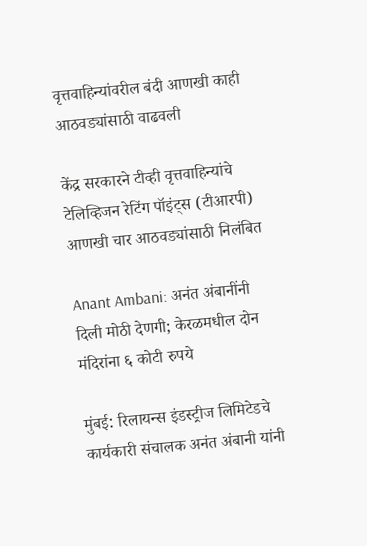वृत्तवाहिन्यांवरील बंदी आणखी काही आठवड्यांसाठी वाढवली

केंद्र सरकारने टीव्ही वृत्तवाहिन्यांचे टेलिव्हिजन रेटिंग पॉइंट्स (टीआरपी) आणखी चार आठवड्यांसाठी निलंबित

Anant Ambani: अनंत अंबानींनी दिली मोठी देणगी; केरळमधील दोन मंदिरांना ६ कोटी रुपये

मुंबई: रिलायन्स इंडस्ट्रीज लिमिटेडचे कार्यकारी संचालक अनंत अंबानी यांनी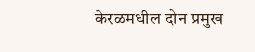केरळमधील दोन प्रमुख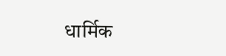धार्मिक